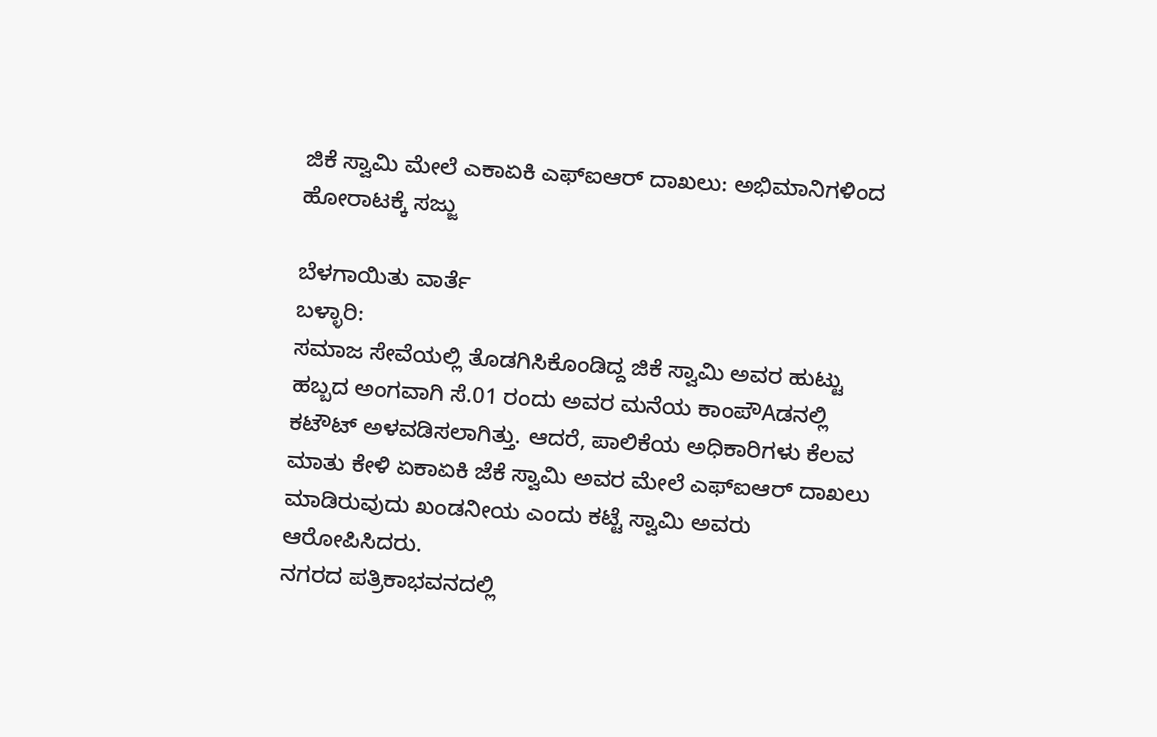ಜಿಕೆ ಸ್ವಾಮಿ ಮೇಲೆ ಎಕಾಏಕಿ ಎಫ್‌ಐಆರ್ ದಾಖಲು: ಅಭಿಮಾನಿಗಳಿಂದ ಹೋರಾಟಕ್ಕೆ ಸಜ್ಜು

ಬೆಳಗಾಯಿತು ವಾರ್ತೆ
ಬಳ್ಳಾರಿ:
ಸಮಾಜ ಸೇವೆಯಲ್ಲಿ ತೊಡಗಿಸಿಕೊಂಡಿದ್ದ ಜಿಕೆ ಸ್ವಾಮಿ ಅವರ ಹುಟ್ಟು ಹಬ್ಬದ ಅಂಗವಾಗಿ ಸೆ.01 ರಂದು ಅವರ ಮನೆಯ ಕಾಂಪೌAಡನಲ್ಲಿ ಕಟೌಟ್ ಅಳವಡಿಸಲಾಗಿತ್ತು. ಆದರೆ, ಪಾಲಿಕೆಯ ಅಧಿಕಾರಿಗಳು ಕೆಲವ ಮಾತು ಕೇಳಿ ಏಕಾಏಕಿ ಜೆಕೆ ಸ್ವಾಮಿ ಅವರ ಮೇಲೆ ಎಫ್‌ಐಆರ್ ದಾಖಲು ಮಾಡಿರುವುದು ಖಂಡನೀಯ ಎಂದು ಕಟ್ಟೆ ಸ್ವಾಮಿ ಅವರು ಆರೋಪಿಸಿದರು.
ನಗರದ ಪತ್ರಿಕಾಭವನದಲ್ಲಿ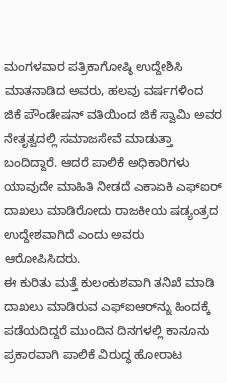ಮಂಗಳವಾರ ಪತ್ರಿಕಾಗೋಷ್ಠಿ ಉದ್ದೇಶಿಸಿ ಮಾತನಾಡಿದ ಅವರು, ಹಲವು ವರ್ಷಗಳಿಂದ ಜಿಕೆ ಪೌಂಡೇಷನ್ ವತಿಯಿಂದ ಜಿಕೆ ಸ್ವಾಮಿ ಅವರ ನೇತೃತ್ವದಲ್ಲಿ ಸಮಾಜಸೇವೆ ಮಾಡುತ್ತಾ ಬಂದಿದ್ದಾರೆ. ಆದರೆ ಪಾಲಿಕೆ ಅಧಿಕಾರಿಗಳು ಯಾವುದೇ ಮಾಹಿತಿ ನೀಡದೆ ಎಕಾಏಕಿ ಎಫ್‌ಐರ್ ದಾಖಲು ಮಾಡಿರೋದು ರಾಜಕೀಯ ಷಡ್ಯಂತ್ರದ ಉದ್ದೇಶವಾಗಿದೆ ಎಂದು ಅವರು ಆರೋಪಿಸಿದರು.
ಈ ಕುರಿತು ಮತ್ತೆ ಕುಲಂಕುಶವಾಗಿ ತನಿಖೆ ಮಾಡಿ ದಾಖಲು ಮಾಡಿರುವ ಎಫ್‌ಐಆರ್‌ನ್ನು ಹಿಂದಕ್ಕೆ ಪಡೆಯದಿದ್ದರೆ ಮುಂದಿನ ದಿನಗಳಲ್ಲಿ ಕಾನೂನು ಪ್ರಕಾರವಾಗಿ ಪಾಲಿಕೆ ವಿರುದ್ಧ ಹೋರಾಟ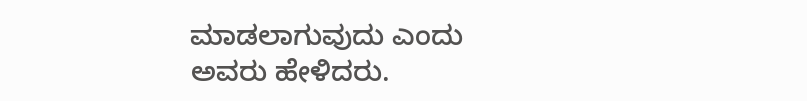ಮಾಡಲಾಗುವುದು ಎಂದು ಅವರು ಹೇಳಿದರು.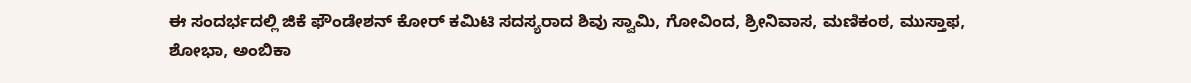ಈ ಸಂದರ್ಭದಲ್ಲಿ ಜಿಕೆ ಫೌಂಡೇಶನ್ ಕೋರ್ ಕಮಿಟಿ ಸದಸ್ಯರಾದ ಶಿವು ಸ್ವಾಮಿ, ಗೋವಿಂದ, ಶ್ರೀನಿವಾಸ, ಮಣಿಕಂಠ, ಮುಸ್ತಾಫ, ಶೋಭಾ, ಅಂಬಿಕಾ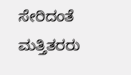ಸೇರಿದಂತೆ ಮತ್ತಿತರರು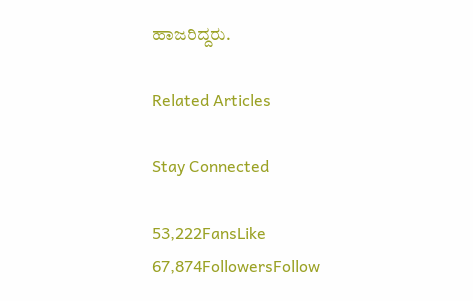ಹಾಜರಿದ್ದರು.

Related Articles

Stay Connected

53,222FansLike
67,874FollowersFollow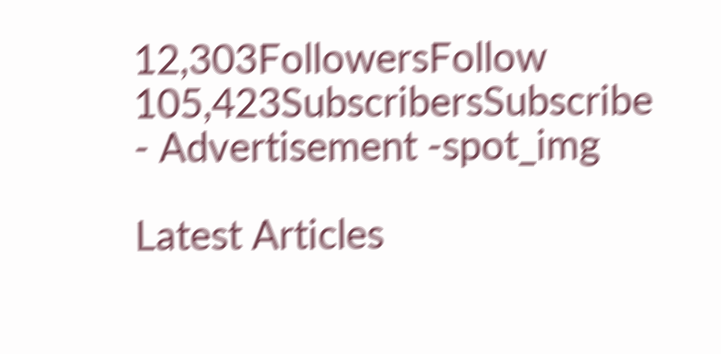12,303FollowersFollow
105,423SubscribersSubscribe
- Advertisement -spot_img

Latest Articles